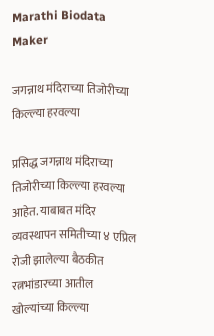Marathi Biodata Maker

जगन्नाथ मंदिराच्या तिजोरीच्या किल्ल्या हरवल्या

प्रसिद्ध जगन्नाथ मंदिराच्या तिजोरीच्या किल्ल्या हरवल्या आहेत. याबाबत मंदिर व्यवस्थापन समितीच्या ४ एप्रिल रोजी झालेल्या बैठकीत रत्नभांडारच्या आतील खोल्यांच्या किल्ल्या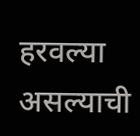हरवल्या असल्याची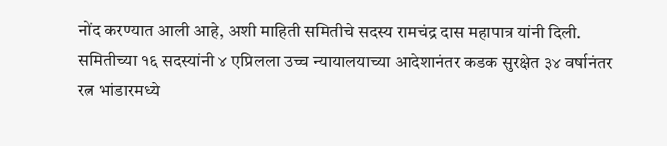नोंद करण्यात आली आहे, अशी माहिती समितीचे सदस्य रामचंद्र दास महापात्र यांनी दिली. समितीच्या १६ सदस्यांनी ४ एप्रिलला उच्च न्यायालयाच्या आदेशानंतर कडक सुरक्षेत ३४ वर्षानंतर रत्न भांडारमध्ये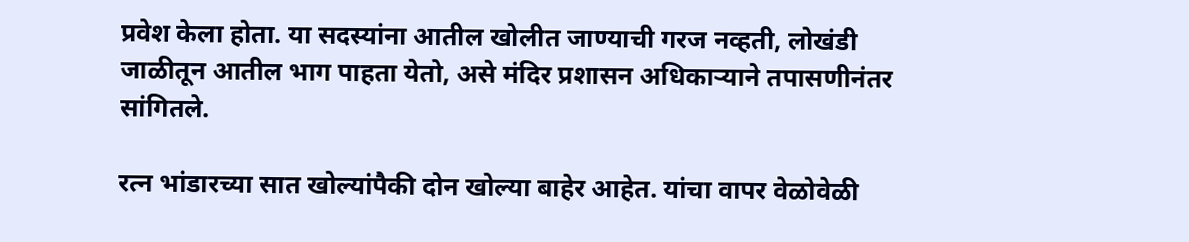प्रवेश केला होता. या सदस्यांना आतील खोलीत जाण्याची गरज नव्हती, लोखंडी जाळीतून आतील भाग पाहता येतो, असे मंदिर प्रशासन अधिकाऱ्याने तपासणीनंतर सांगितले.

रत्न भांडारच्या सात खोल्यांपैकी दोन खोल्या बाहेर आहेत. यांचा वापर वेळोवेळी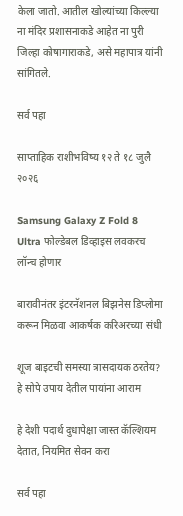केला जातो. आतील खोल्यांच्या किल्ल्या ना मंदिर प्रशासनाकडे आहेत ना पुरी जिल्हा कोषागाराकडे, असे महापात्र यांनी सांगितले.

सर्व पहा

साप्ताहिक राशीभविष्य १२ ते १८ जुलै २०२६

Samsung Galaxy Z Fold 8 Ultra फोल्डेबल डिव्हाइस लवकरच लॉन्च होणार

बारावीनंतर इंटरनॅशनल बिझनेस डिप्लोमा करून मिळवा आकर्षक करिअरच्या संधी

शूज बाइटची समस्या त्रासदायक ठरतेय? हे सोपे उपाय देतील पायांना आराम

हे देशी पदार्थ दुधापेक्षा जास्त कॅल्शियम देतात, नियमित सेवन करा

सर्व पहा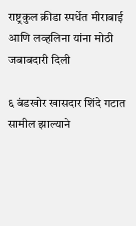राष्ट्रकुल क्रीडा स्पर्धेत मीराबाई आणि लव्हलिना यांना मोठी जबाबदारी दिली

६ बंडखोर खासदार शिंदे गटात सामील झाल्याने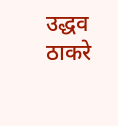उद्धव ठाकरे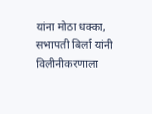यांना मोठा धक्का, सभापती बिर्ला यांनी विलीनीकरणाला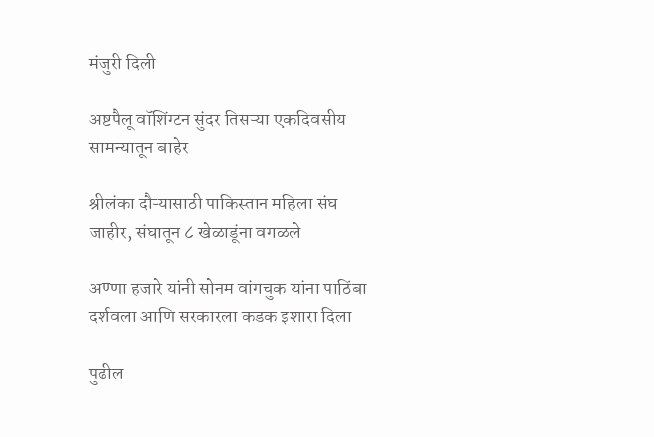मंजुरी दिली

अष्टपैलू वॉशिंग्टन सुंदर तिसऱ्या एकदिवसीय सामन्यातून बाहेर

श्रीलंका दौऱ्यासाठी पाकिस्तान महिला संघ जाहीर, संघातून ८ खेळाडूंना वगळले

अण्णा हजारे यांनी सोनम वांगचुक यांना पाठिंबा दर्शवला आणि सरकारला कडक इशारा दिला

पुढील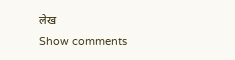लेख
Show comments